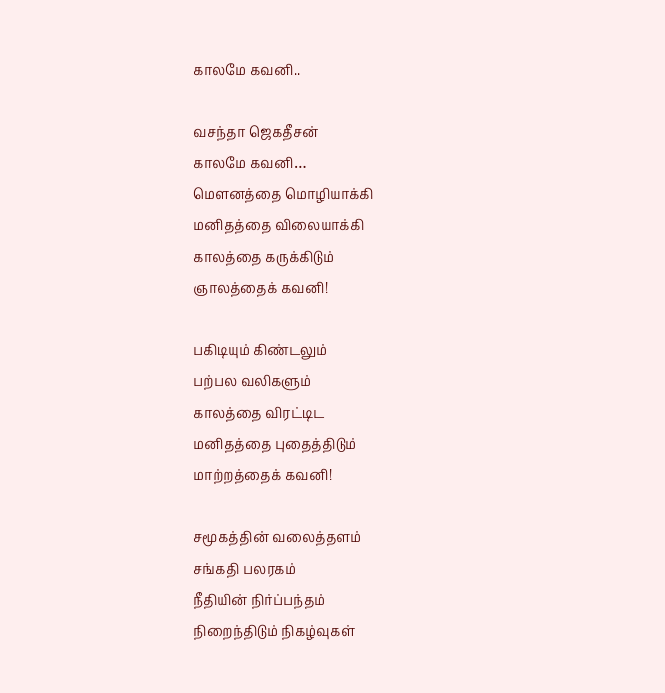காலமே கவனி..

வசந்தா ஜெகதீசன்
காலமே கவனி…
மெளனத்தை மொழியாக்கி
மனிதத்தை விலையாக்கி
காலத்தை கருக்கிடும்
ஞாலத்தைக் கவனி!

பகிடியும் கிண்டலும்
பற்பல வலிகளும்
காலத்தை விரட்டிட
மனிதத்தை புதைத்திடும்
மாற்றத்தைக் கவனி!

சமூகத்தின் வலைத்தளம்
சங்கதி பலரகம்
நீதியின் நிர்ப்பந்தம்
நிறைந்திடும் நிகழ்வுகள்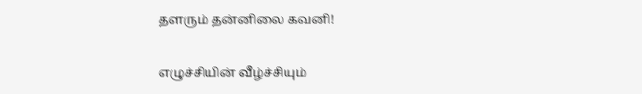தளரும் தன்னிலை கவனி!

எழுச்சியின் வீழ்ச்சியும்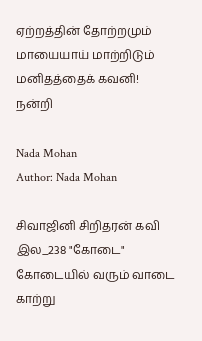ஏற்றத்தின் தோற்றமும்
மாயையாய் மாற்றிடும்
மனிதத்தைக் கவனி!
நன்றி

Nada Mohan
Author: Nada Mohan

சிவாஜினி சிறிதரன் கவி இல_238 "கோடை" கோடையில் வரும் வாடை காற்று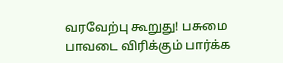வரவேற்பு கூறுது! பசுமை பாவடை விரிக்கும் பார்க்க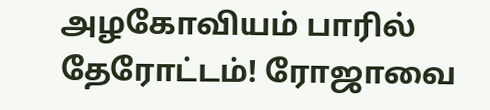அழகோவியம் பாரில் தேரோட்டம்! ரோஜாவை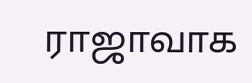ராஜாவாக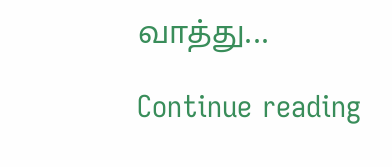வாத்து...

Continue reading